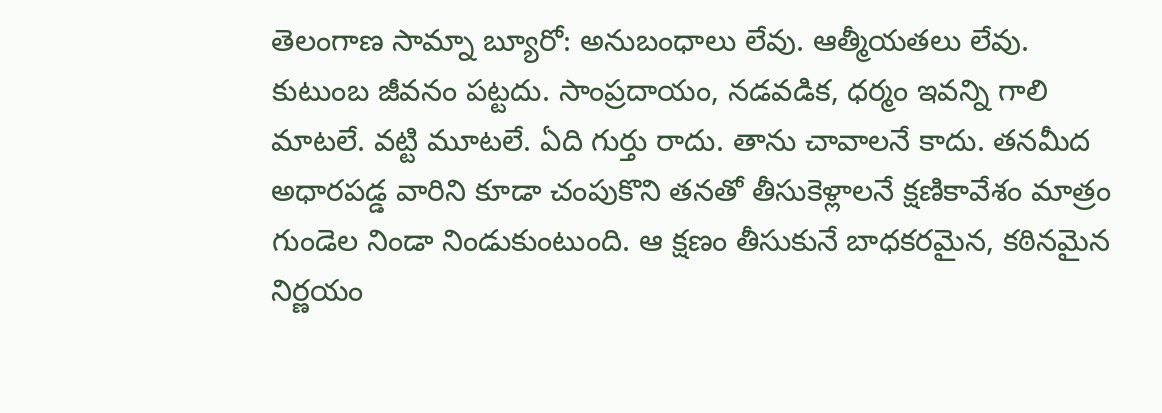తెలంగాణ సామ్నా బ్యూరో: అనుబంధాలు లేవు. ఆత్మీయతలు లేవు. కుటుంబ జీవనం పట్టదు. సాంప్రదాయం, నడవడిక, ధర్మం ఇవన్ని గాలి మాటలే. వట్టి మూటలే. ఏది గుర్తు రాదు. తాను చావాలనే కాదు. తనమీద అధారపడ్డ వారిని కూడా చంపుకొని తనతో తీసుకెళ్లాలనే క్షణికావేశం మాత్రం గుండెల నిండా నిండుకుంటుంది. ఆ క్షణం తీసుకునే బాధకరమైన, కఠినమైన నిర్ణయం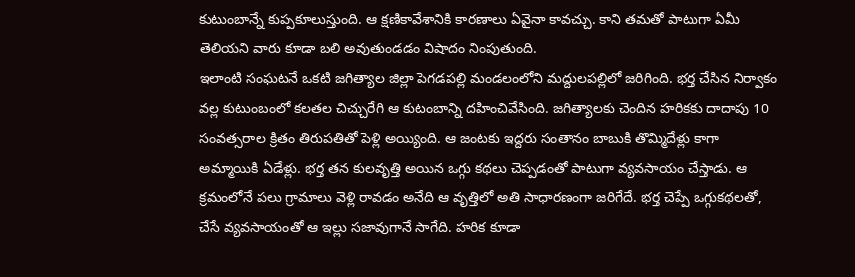కుటుంబాన్నే కుప్పకూలుస్తుంది. ఆ క్షణికావేశానికి కారణాలు ఏవైనా కావచ్చు. కాని తమతో పాటుగా ఏమీ తెలియని వారు కూడా బలి అవుతుండడం విషాదం నింపుతుంది.
ఇలాంటి సంఘటనే ఒకటి జగిత్యాల జిల్లా పెగడపల్లి మండలంలోని మద్దులపల్లిలో జరిగింది. భర్త చేసిన నిర్వాకం వల్ల కుటుంబంలో కలతల చిచ్చురేగి ఆ కుటంబాన్ని దహించివేసింది. జగిత్యాలకు చెందిన హరికకు దాదాపు 10 సంవత్సరాల క్రితం తిరుపతితో పెళ్లి అయ్యింది. ఆ జంటకు ఇద్దరు సంతానం బాబుకి తొమ్మిదేళ్లు కాగా అమ్మాయికి ఏడేళ్లు. భర్త తన కులవృత్తి అయిన ఒగ్గు కథలు చెప్పడంతో పాటుగా వ్యవసాయం చేస్తాడు. ఆ క్రమంలోనే పలు గ్రామాలు వెళ్లి రావడం అనేది ఆ వృత్తిలో అతి సాధారణంగా జరిగేదే. భర్త చెప్పే ఒగ్గుకథలతో, చేసే వ్యవసాయంతో ఆ ఇల్లు సజావుగానే సాగేది. హరిక కూడా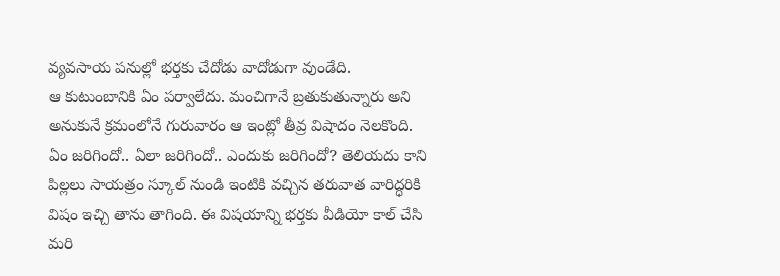వ్యవసాయ పనుల్లో భర్తకు చేదోడు వాదోడుగా వుండేది.
ఆ కుటుంబానికి ఏం పర్వాలేదు. మంచిగానే బ్రతుకుతున్నారు అని అనుకునే క్రమంలోనే గురువారం ఆ ఇంట్లో తీవ్ర విషాదం నెలకొంది. ఏం జరిగిందో.. ఏలా జరిగిందో.. ఎందుకు జరిగిందో? తెలియదు కాని పిల్లలు సాయత్రం స్కూల్ నుండి ఇంటికి వచ్చిన తరువాత వారిద్ధరికి విషం ఇచ్చి తాను తాగింది. ఈ విషయాన్ని భర్తకు వీడియో కాల్ చేసి మరి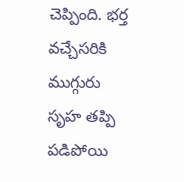చెప్పింది. భర్త వచ్చేసరికి ముగ్గురు సృహ తప్పి పడిపోయి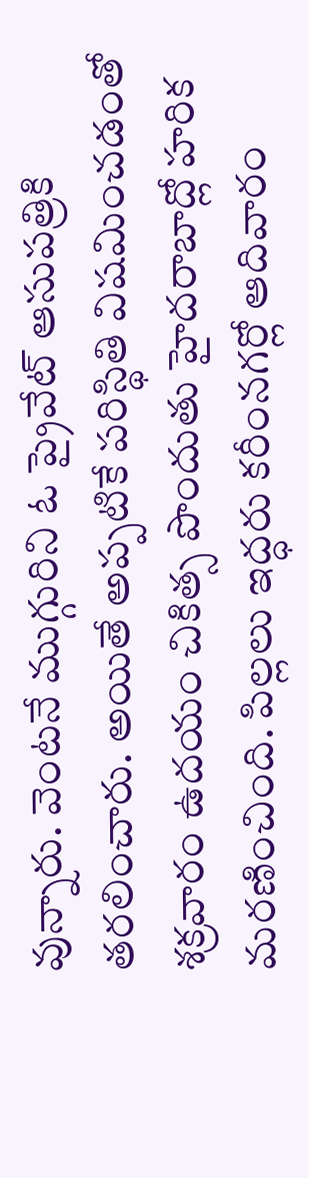వున్నారు. వెంటనే ముగ్గురిని ఓ ప్రైవేట్ ఆసుపత్రికి తరలించారు. అయితే అప్పటికే పరిస్థితి విషమించడంతో శక్రవారం ఉదయం చికిత్స పొందుతు హైదరాబాద్లో హరిక మరణించింది. పిల్లలు ఇద్ధరు కరీంనగర్లో ఆదివారం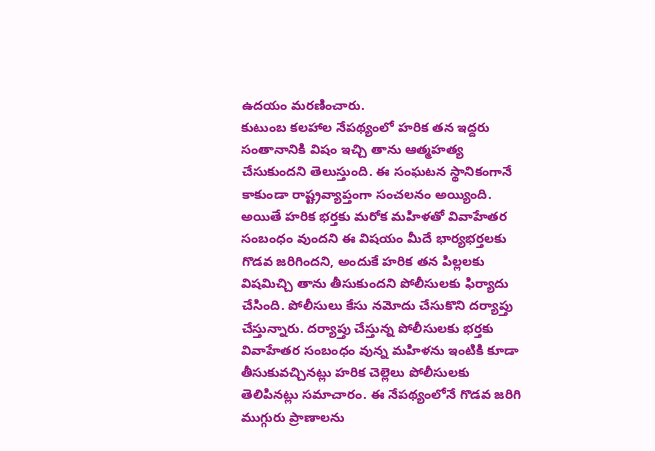ఉదయం మరణించారు.
కుటుంబ కలహాల నేపథ్యంలో హరిక తన ఇద్దరు సంతానానికి విషం ఇచ్చి తాను ఆత్మహత్య చేసుకుందని తెలుస్తుంది. ఈ సంఘటన స్థానికంగానే కాకుండా రాష్ట్రవ్యాప్తంగా సంచలనం అయ్యింది. అయితే హరిక భర్తకు మరోక మహిళతో వివాహేతర సంబంధం వుందని ఈ విషయం మీదే భార్యభర్తలకు గొడవ జరిగిందని, అందుకే హరిక తన పిల్లలకు విషమిచ్చి తాను తీసుకుందని పోలీసులకు ఫిర్యాదు చేసింది. పోలీసులు కేసు నమోదు చేసుకొని దర్యాప్తు చేస్తున్నారు. దర్యాప్తు చేస్తున్న పోలీసులకు భర్తకు వివాహేతర సంబంధం వున్న మహిళను ఇంటికి కూడా తీసుకువచ్చినట్లు హరిక చెల్లెలు పోలీసులకు తెలిపినట్లు సమాచారం. ఈ నేపథ్యంలోనే గొడవ జరిగి ముగ్గురు ప్రాణాలను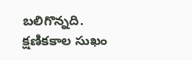బలిగొన్నది.
క్షణికకాల సుఖం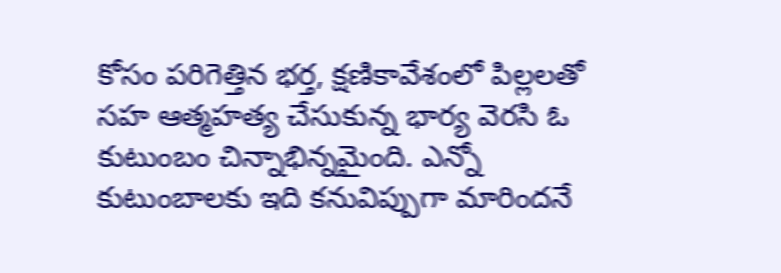కోసం పరిగెత్తిన భర్త, క్షణికావేశంలో పిల్లలతో సహ ఆత్మహత్య చేసుకున్న భార్య వెరసి ఓ కుటుంబం చిన్నాభిన్నమైంది. ఎన్నో కుటుంబాలకు ఇది కనువిప్పుగా మారిందనే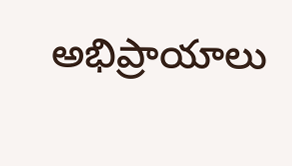అభిప్రాయాలు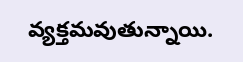వ్యక్తమవుతున్నాయి.